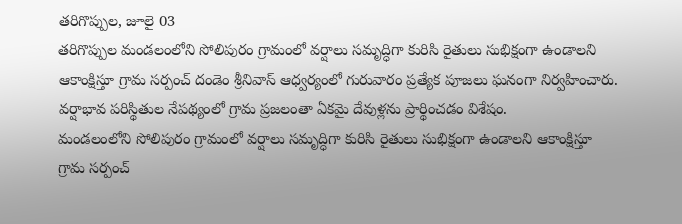తరిగొప్పుల, జూలై 03
తరిగొప్పుల మండలంలోని సోలిపురం గ్రామంలో వర్షాలు సమృద్ధిగా కురిసి రైతులు సుభిక్షంగా ఉండాలని ఆకాంక్షిస్తూ గ్రామ సర్పంచ్ దండెం శ్రీనివాస్ ఆధ్వర్యంలో గురువారం ప్రత్యేక పూజలు ఘనంగా నిర్వహించారు. వర్షాభావ పరిస్థితుల నేపథ్యంలో గ్రామ ప్రజలంతా ఏకమై దేవుళ్లను ప్రార్థించడం విశేషం.
మండలంలోని సోలిపురం గ్రామంలో వర్షాలు సమృద్ధిగా కురిసి రైతులు సుభిక్షంగా ఉండాలని ఆకాంక్షిస్తూ గ్రామ సర్పంచ్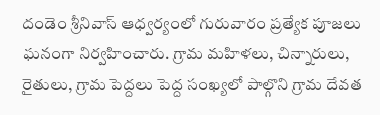దండెం శ్రీనివాస్ ఆధ్వర్యంలో గురువారం ప్రత్యేక పూజలు ఘనంగా నిర్వహించారు. గ్రామ మహిళలు, చిన్నారులు, రైతులు, గ్రామ పెద్దలు పెద్ద సంఖ్యలో పాల్గొని గ్రామ దేవత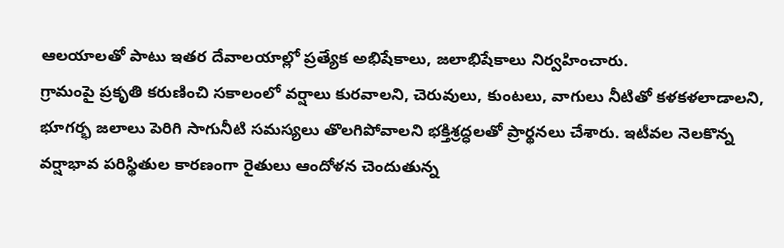ఆలయాలతో పాటు ఇతర దేవాలయాల్లో ప్రత్యేక అభిషేకాలు, జలాభిషేకాలు నిర్వహించారు.
గ్రామంపై ప్రకృతి కరుణించి సకాలంలో వర్షాలు కురవాలని, చెరువులు, కుంటలు, వాగులు నీటితో కళకళలాడాలని, భూగర్భ జలాలు పెరిగి సాగునీటి సమస్యలు తొలగిపోవాలని భక్తిశ్రద్ధలతో ప్రార్థనలు చేశారు. ఇటీవల నెలకొన్న వర్షాభావ పరిస్థితుల కారణంగా రైతులు ఆందోళన చెందుతున్న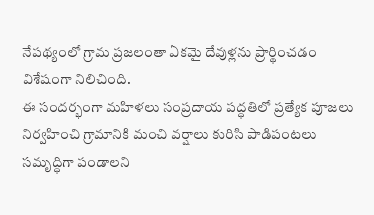నేపథ్యంలో గ్రామ ప్రజలంతా ఏకమై దేవుళ్లను ప్రార్థించడం విశేషంగా నిలిచింది.
ఈ సందర్భంగా మహిళలు సంప్రదాయ పద్ధతిలో ప్రత్యేక పూజలు నిర్వహించి గ్రామానికి మంచి వర్షాలు కురిసి పాడిపంటలు సమృద్ధిగా పండాలని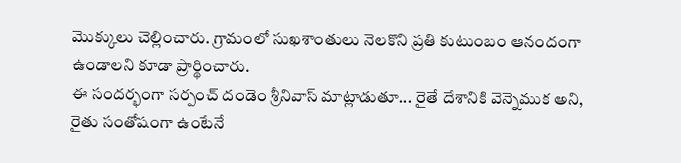మొక్కులు చెల్లించారు. గ్రామంలో సుఖశాంతులు నెలకొని ప్రతి కుటుంబం ఆనందంగా ఉండాలని కూడా ప్రార్థించారు.
ఈ సందర్భంగా సర్పంచ్ దండెం శ్రీనివాస్ మాట్లాడుతూ... రైతే దేశానికి వెన్నెముక అని, రైతు సంతోషంగా ఉంటేనే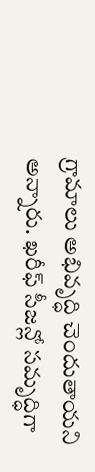గ్రామాలు అభివృద్ధి చెందుతాయని అన్నారు. ఖరీఫ్ సీజన్లో సమృద్ధిగా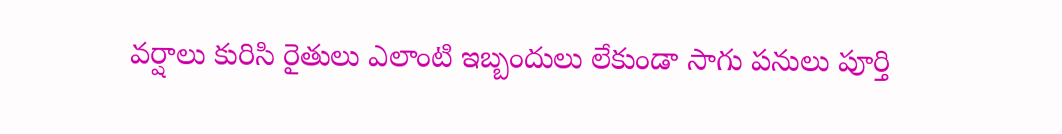వర్షాలు కురిసి రైతులు ఎలాంటి ఇబ్బందులు లేకుండా సాగు పనులు పూర్తి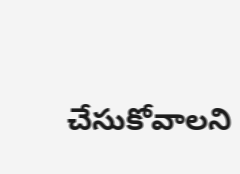చేసుకోవాలని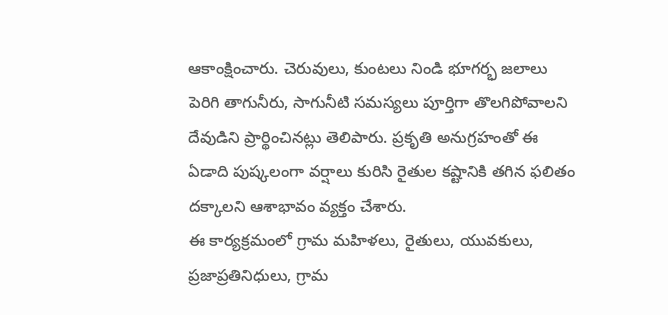ఆకాంక్షించారు. చెరువులు, కుంటలు నిండి భూగర్భ జలాలు పెరిగి తాగునీరు, సాగునీటి సమస్యలు పూర్తిగా తొలగిపోవాలని దేవుడిని ప్రార్థించినట్లు తెలిపారు. ప్రకృతి అనుగ్రహంతో ఈ ఏడాది పుష్కలంగా వర్షాలు కురిసి రైతుల కష్టానికి తగిన ఫలితం దక్కాలని ఆశాభావం వ్యక్తం చేశారు.
ఈ కార్యక్రమంలో గ్రామ మహిళలు, రైతులు, యువకులు, ప్రజాప్రతినిధులు, గ్రామ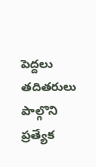పెద్దలు తదితరులు పాల్గొని ప్రత్యేక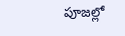పూజల్లో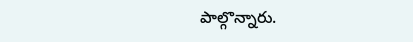పాల్గొన్నారు.